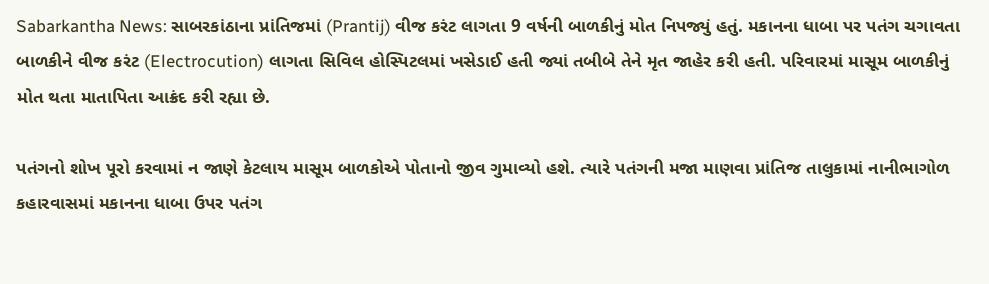Sabarkantha News: સાબરકાંઠાના પ્રાંતિજમાં (Prantij) વીજ કરંટ લાગતા 9 વર્ષની બાળકીનું મોત નિપજ્યું હતું. મકાનના ધાબા પર પતંગ ચગાવતા બાળકીને વીજ કરંટ (Electrocution) લાગતા સિવિલ હોસ્પિટલમાં ખસેડાઈ હતી જ્યાં તબીબે તેને મૃત જાહેર કરી હતી. પરિવારમાં માસૂમ બાળકીનું મોત થતા માતાપિતા આક્રંદ કરી રહ્યા છે.

પતંગનો શોખ પૂરો કરવામાં ન જાણે કેટલાય માસૂમ બાળકોએ પોતાનો જીવ ગુમાવ્યો હશે. ત્યારે પતંગની મજા માણવા પ્રાંતિજ તાલુકામાં નાનીભાગોળ કહારવાસમાં મકાનના ધાબા ઉપર પતંગ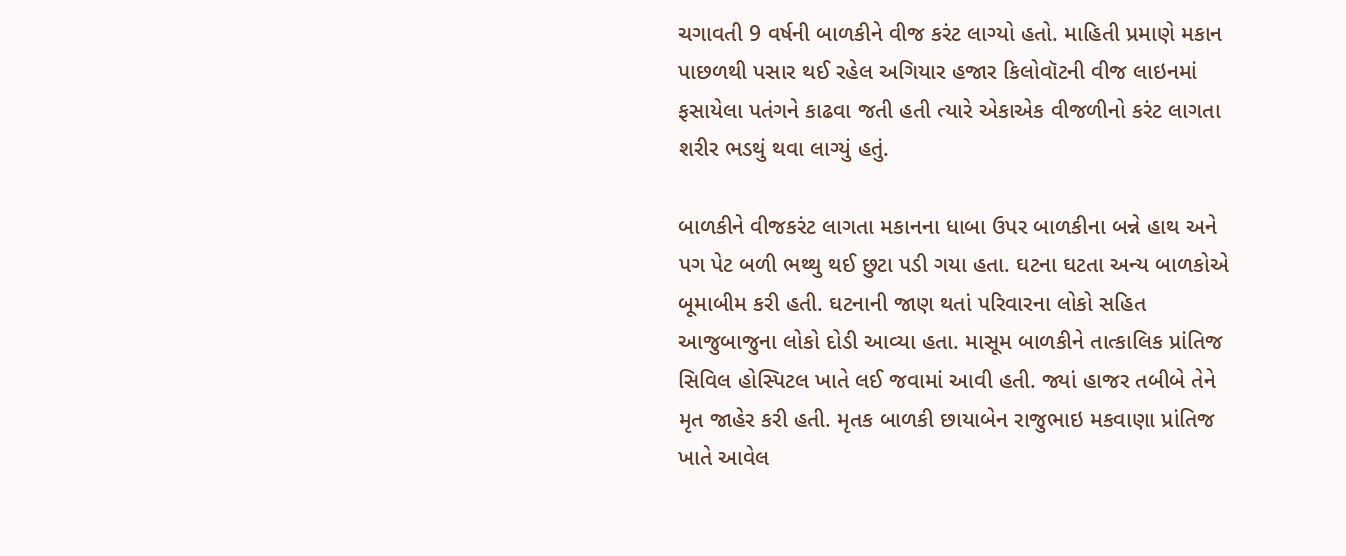ચગાવતી 9 વર્ષની બાળકીને વીજ કરંટ લાગ્યો હતો. માહિતી પ્રમાણે મકાન પાછળથી પસાર થઈ રહેલ અગિયાર હજાર કિલોવૉટની વીજ લાઇનમાં ફસાયેલા પતંગને કાઢવા જતી હતી ત્યારે એકાએક વીજળીનો કરંટ લાગતા શરીર ભડથું થવા લાગ્યું હતું.

બાળકીને વીજકરંટ લાગતા મકાનના ધાબા ઉપર બાળકીના બન્ને હાથ અને પગ પેટ બળી ભથ્થુ થઈ છુટા પડી ગયા હતા. ઘટના ઘટતા અન્ય બાળકોએ બૂમાબીમ કરી હતી. ઘટનાની જાણ થતાં પરિવારના લોકો સહિત આજુબાજુના લોકો દોડી આવ્યા હતા. માસૂમ બાળકીને તાત્કાલિક પ્રાંતિજ સિવિલ હોસ્પિટલ ખાતે લઈ જવામાં આવી હતી. જ્યાં હાજર તબીબે તેને મૃત જાહેર કરી હતી. મૃતક બાળકી છાયાબેન રાજુભાઇ મકવાણા પ્રાંતિજ ખાતે આવેલ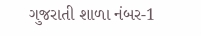ગુજરાતી શાળા નંબર-1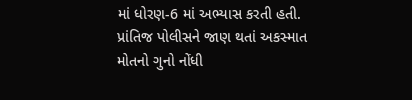માં ધોરણ-6 માં અભ્યાસ કરતી હતી. પ્રાંતિજ પોલીસને જાણ થતાં અકસ્માત મોતનો ગુનો નોંધી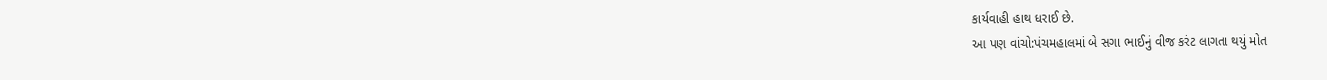કાર્યવાહી હાથ ધરાઈ છે.
આ પણ વાંચો:પંચમહાલમાં બે સગા ભાઈનું વીજ કરંટ લાગતા થયું મોત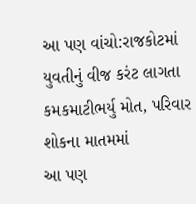આ પણ વાંચો:રાજકોટમાં યુવતીનું વીજ કરંટ લાગતા કમકમાટીભર્યુ મોત, પરિવાર શોકના માતમમાં
આ પણ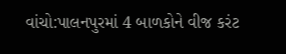વાંચો:પાલનપુરમાં 4 બાળકોને વીજ કરંટ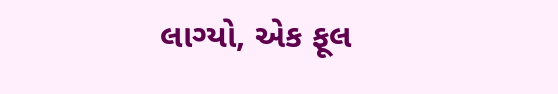લાગ્યો, એક ફૂલ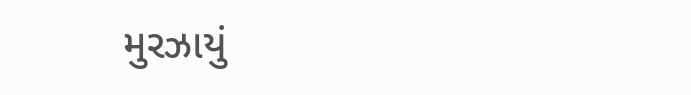મુરઝાયું